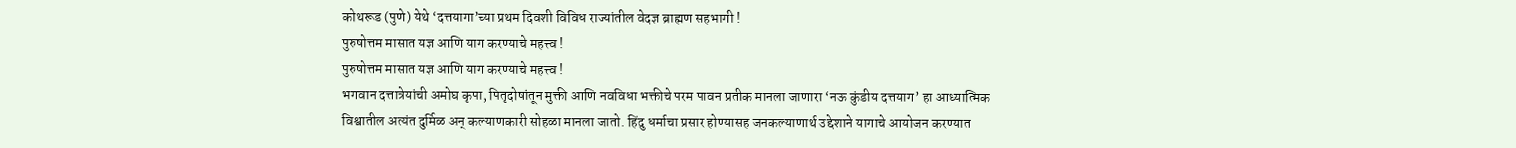कोथरूड (पुणे) येथे ‘दत्तयागा’च्या प्रथम दिवशी विविध राज्यांतील वेदज्ञ ब्राह्मण सहभागी !
पुरुषोत्तम मासात यज्ञ आणि याग करण्याचे महत्त्व !
पुरुषोत्तम मासात यज्ञ आणि याग करण्याचे महत्त्व !
भगवान दत्तात्रेयांची अमोघ कृपा, पितृदोषांतून मुक्ती आणि नवविधा भक्तीचे परम पावन प्रतीक मानला जाणारा ‘नऊ कुंडीय दत्तयाग’ हा आध्यात्मिक विश्वातील अत्यंत दुर्मिळ अन् कल्याणकारी सोहळा मानला जातो. हिंदु धर्माचा प्रसार होण्यासह जनकल्याणार्थ उद्देशाने यागाचे आयोजन करण्यात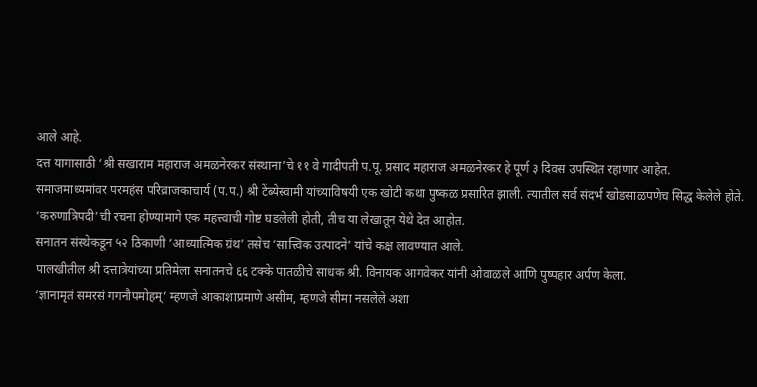आले आहे.
दत्त यागासाठी ‘श्री सखाराम महाराज अमळनेरकर संस्थाना’चे ११ वे गादीपती प.पू. प्रसाद महाराज अमळनेरकर हे पूर्ण ३ दिवस उपस्थित रहाणार आहेत.
समाजमाध्यमांवर परमहंस परिव्राजकाचार्य (प.प.) श्री टेंब्येस्वामी यांच्याविषयी एक खोटी कथा पुष्कळ प्रसारित झाली. त्यातील सर्व संदर्भ खोडसाळपणेच सिद्ध केलेले होते. ‘करुणात्रिपदी’ची रचना होण्यामागे एक महत्त्वाची गोष्ट घडलेली होती, तीच या लेखातून येथे देत आहोत.
सनातन संस्थेकडून ५२ ठिकाणी ‘आध्यात्मिक ग्रंथ’ तसेच ‘सात्त्विक उत्पादने’ यांचे कक्ष लावण्यात आले.
पालखीतील श्री दत्तात्रेयांच्या प्रतिमेला सनातनचे ६६ टक्के पातळीचे साधक श्री. विनायक आगवेकर यांनी ओवाळले आणि पुष्पहार अर्पण केला.
‘ज्ञानामृतं समरसं गगनौपमोहम्’ म्हणजे आकाशाप्रमाणे असीम, म्हणजे सीमा नसलेले अशा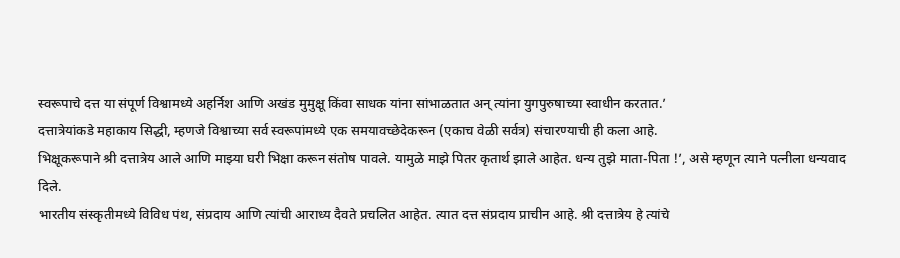स्वरूपाचे दत्त या संपूर्ण विश्वामध्ये अहर्निश आणि अखंड मुमुक्षू किंवा साधक यांना सांभाळतात अन् त्यांना युगपुरुषाच्या स्वाधीन करतात.’
दत्तात्रेयांकडे महाकाय सिद्धी, म्हणजे विश्वाच्या सर्व स्वरूपांमध्ये एक समयावच्छेदेकरून (एकाच वेळी सर्वत्र) संचारण्याची ही कला आहे.
भिक्षूकरूपाने श्री दत्तात्रेय आले आणि माझ्या घरी भिक्षा करून संतोष पावले. यामुळे माझे पितर कृतार्थ झाले आहेत. धन्य तुझे माता-पिता !’, असे म्हणून त्याने पत्नीला धन्यवाद दिले.
भारतीय संस्कृतीमध्ये विविध पंथ, संप्रदाय आणि त्यांची आराध्य दैवते प्रचलित आहेत. त्यात दत्त संप्रदाय प्राचीन आहे. श्री दत्तात्रेय हे त्यांचे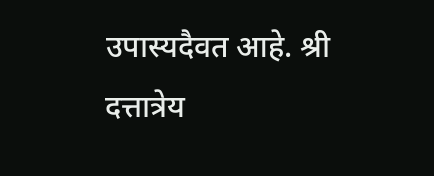उपास्यदैवत आहे. श्री दत्तात्रेय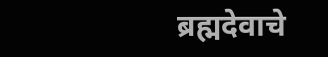ब्रह्मदेवाचे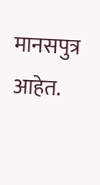मानसपुत्र आहेत.